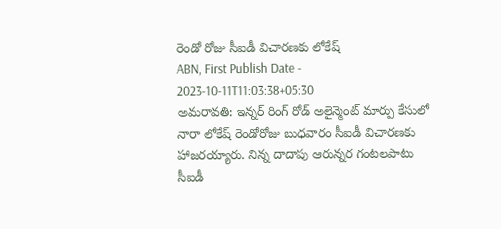రెండో రోజు సీఐడీ విచారణకు లోకేష్
ABN, First Publish Date - 2023-10-11T11:03:38+05:30
అమరావతి: ఇన్నర్ రింగ్ రోడ్ అలైన్మెంట్ మార్పు కేసులో నారా లోకేష్ రెండోరోజు బుధవారం సీఐడీ విచారణకు హాజరయ్యారు. నిన్న దాదాపు ఆరున్నర గంటలపాటు సీఐడీ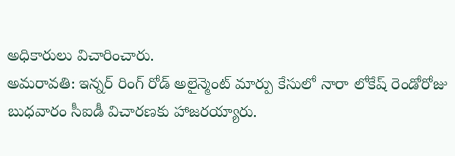అధికారులు విచారించారు.
అమరావతి: ఇన్నర్ రింగ్ రోడ్ అలైన్మెంట్ మార్పు కేసులో నారా లోకేష్ రెండోరోజు బుధవారం సీఐడీ విచారణకు హాజరయ్యారు.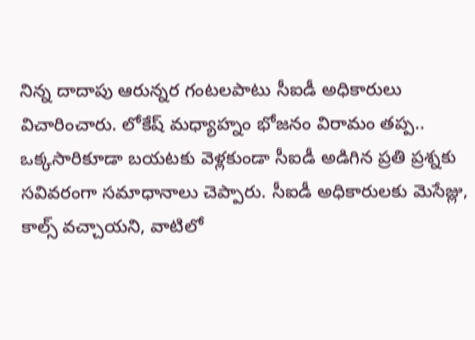నిన్న దాదాపు ఆరున్నర గంటలపాటు సీఐడీ అధికారులు విచారించారు. లోకేష్ మధ్యాహ్నం భోజనం విరామం తప్ప.. ఒక్కసారికూడా బయటకు వెళ్లకుండా సీఐడీ అడిగిన ప్రతి ప్రశ్నకు సవివరంగా సమాధానాలు చెప్పారు. సీఐడీ అధికారులకు మెసేజ్లు, కాల్స్ వచ్చాయని, వాటిలో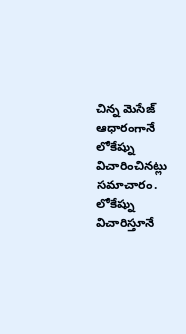చిన్న మెసేజ్ ఆధారంగానే లోకేష్ను విచారించినట్లు సమాచారం. లోకేష్ను విచారిస్తూనే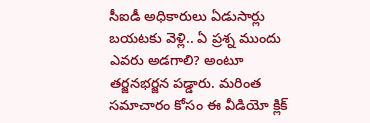సీఐడీ అధికారులు ఏడుసార్లు బయటకు వెళ్లి.. ఏ ప్రశ్న ముందు ఎవరు అడగాలి? అంటూ తర్జనభర్జన పడ్డారు. మరింత సమాచారం కోసం ఈ వీడియో క్లిక్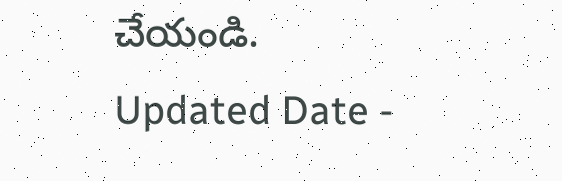చేయండి.
Updated Date -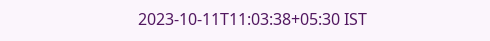2023-10-11T11:03:38+05:30 IST